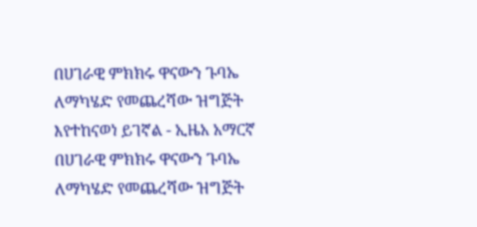በሀገራዊ ምክክሩ ዋናውን ጉባኤ ለማካሄድ የመጨረሻው ዝግጅት እየተከናወነ ይገኛል - ኢዜአ አማርኛ
በሀገራዊ ምክክሩ ዋናውን ጉባኤ ለማካሄድ የመጨረሻው ዝግጅት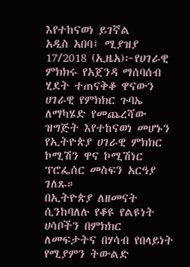እየተከናወነ ይገኛል
አዲስ አበባ፤ ሚያዝያ 17/2018 (ኢዜአ)፦የሀገራዊ ምክክሩ የአጀንዳ ማሰባሰብ ሂደት ተጠናቅቆ ዋናውን ሀገራዊ የምክክር ጉባኤ ለማካሄድ የመጨረሻው ዝግጅት እየተከናወነ መሆኑን የኢትዮጵያ ሀገራዊ ምክክር ኮሚሽን ዋና ኮሚሽነር ፕሮፌሰር መስፍን አርዓያ ገለጹ።
በኢትዮጵያ ለዘመናት ሲንከባለሉ የቆዩ የልዩነት ሀሳቦችን በምክክር ለመፍታትና በሃሳብ የበላይነት የሚያምን ትውልድ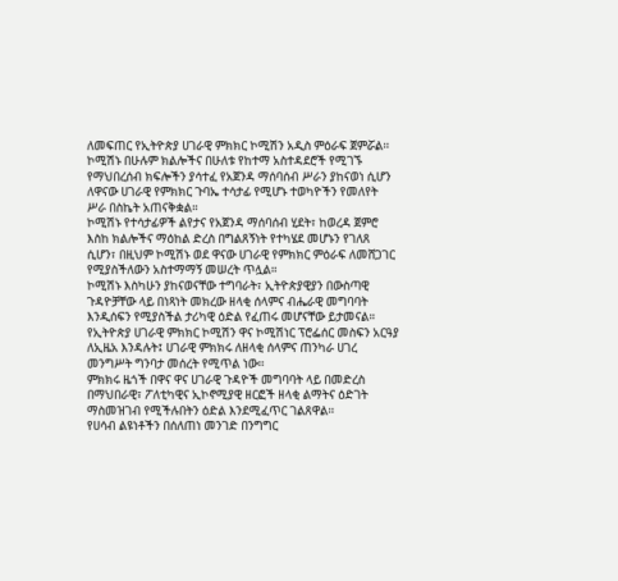ለመፍጠር የኢትዮጵያ ሀገራዊ ምክክር ኮሚሽን አዲስ ምዕራፍ ጀምሯል፡፡
ኮሚሽኑ በሁሉም ክልሎችና በሁለቱ የከተማ አስተዳደሮች የሚገኙ የማህበረሰብ ክፍሎችን ያሳተፈ የአጀንዳ ማሰባሰብ ሥራን ያከናወነ ሲሆን ለዋናው ሀገራዊ የምክክር ጉባኤ ተሳታፊ የሚሆኑ ተወካዮችን የመለየት ሥራ በስኬት አጠናቅቋል።
ኮሚሽኑ የተሳታፊዎች ልየታና የአጀንዳ ማሰባሰብ ሂደት፣ ከወረዳ ጀምሮ እስከ ክልሎችና ማዕከል ድረስ በግልጸኝነት የተካሄደ መሆኑን የገለጸ ሲሆን፣ በዚህም ኮሚሽኑ ወደ ዋናው ሀገራዊ የምክክር ምዕራፍ ለመሸጋገር የሚያስችለውን አስተማማኝ መሠረት ጥሏል።
ኮሚሽኑ እስካሁን ያከናወናቸው ተግባራት፣ ኢትዮጵያዊያን በውስጣዊ ጉዳዮቻቸው ላይ በነጻነት መክረው ዘላቂ ሰላምና ብሔራዊ መግባባት እንዲሰፍን የሚያስችል ታሪካዊ ዕድል የፈጠሩ መሆናቸው ይታመናል።
የኢትዮጵያ ሀገራዊ ምክክር ኮሚሽን ዋና ኮሚሽነር ፕሮፌሰር መስፍን አርዓያ ለኢዜአ እንዳሉት፤ ሀገራዊ ምክክሩ ለዘላቂ ሰላምና ጠንካራ ሀገረ መንግሥት ግንባታ መሰረት የሚጥል ነው፡፡
ምክክሩ ዜጎች በዋና ዋና ሀገራዊ ጉዳዮች መግባባት ላይ በመድረስ በማህበራዊ፣ ፖለቲካዊና ኢኮኖሚያዊ ዘርፎች ዘላቂ ልማትና ዕድገት ማስመዝገብ የሚችሉበትን ዕድል እንደሚፈጥር ገልጸዋል፡፡
የሀሳብ ልዩነቶችን በሰለጠነ መንገድ በንግግር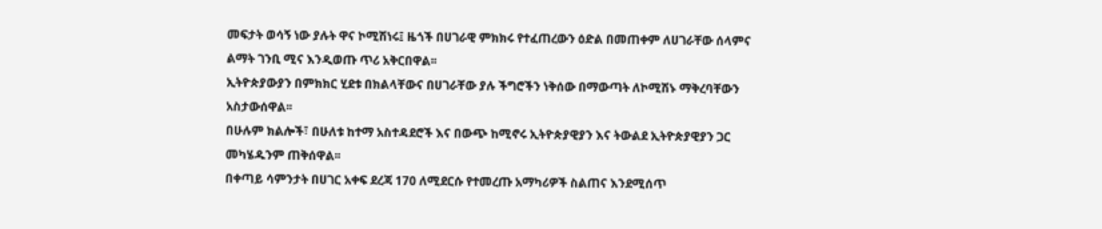መፍታት ወሳኝ ነው ያሉት ዋና ኮሚሽነሩ፤ ዜጎች በሀገራዊ ምክክሩ የተፈጠረውን ዕድል በመጠቀም ለሀገራቸው ሰላምና ልማት ገንቢ ሚና እንዲወጡ ጥሪ አቅርበዋል፡፡
ኢትዮጵያውያን በምክክር ሂደቱ በክልላቸውና በሀገራቸው ያሉ ችግሮችን ነቅሰው በማውጣት ለኮሚሽኑ ማቅረባቸውን አስታውሰዋል፡፡
በሁሉም ክልሎች፣ በሁለቱ ከተማ አስተዳደሮች እና በውጭ ከሚኖሩ ኢትዮጵያዊያን እና ትውልደ ኢትዮጵያዊያን ጋር መካሄዱንም ጠቅሰዋል፡፡
በቀጣይ ሳምንታት በሀገር አቀፍ ደረጃ 170 ለሚደርሱ የተመረጡ አማካሪዎች ስልጠና እንደሚሰጥ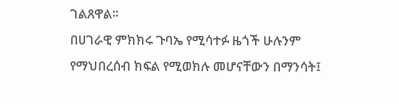ገልጸዋል፡፡
በሀገራዊ ምክክሩ ጉባኤ የሚሳተፉ ዜጎች ሁሉንም የማህበረሰብ ክፍል የሚወክሉ መሆናቸውን በማንሳት፤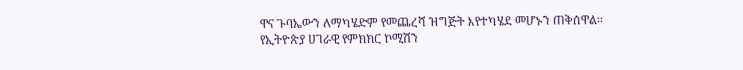ዋና ጉባኤውን ለማካሄድም የመጨረሻ ዝግጅት እየተካሄደ መሆኑን ጠቅሰዋል፡፡
የኢትዮጵያ ሀገራዊ የምክክር ኮሚሽን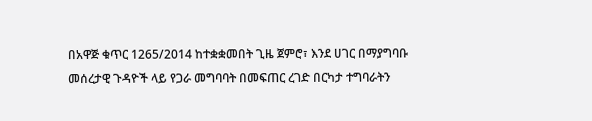በአዋጅ ቁጥር 1265/2014 ከተቋቋመበት ጊዜ ጀምሮ፣ እንደ ሀገር በማያግባቡ መሰረታዊ ጉዳዮች ላይ የጋራ መግባባት በመፍጠር ረገድ በርካታ ተግባራትን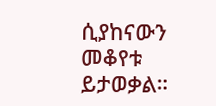ሲያከናውን መቆየቱ ይታወቃል።